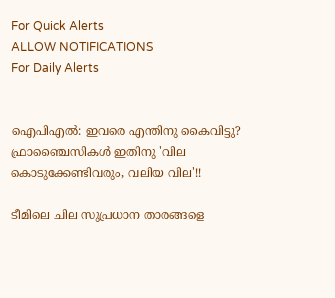For Quick Alerts
ALLOW NOTIFICATIONS
For Daily Alerts


ഐപിഎല്‍: ഇവരെ എന്തിനു കൈവിട്ടു? ഫ്രാഞ്ചൈസികള്‍ ഇതിനു 'വില കൊടുക്കേണ്ടിവരും, വലിയ വില'!!

ടീമിലെ ചില സുപ്രധാന താരങ്ങളെ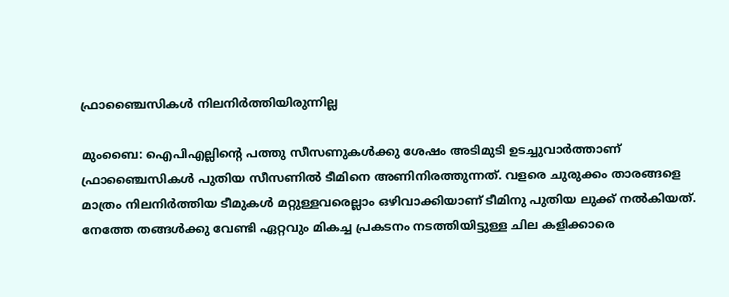ഫ്രാഞ്ചൈസികള്‍ നിലനിര്‍ത്തിയിരുന്നില്ല

മുംബൈ: ഐപിഎല്ലിന്റെ പത്തു സീസണുകള്‍ക്കു ശേഷം അടിമുടി ഉടച്ചുവാര്‍ത്താണ് ഫ്രാഞ്ചൈസികള്‍ പുതിയ സീസണില്‍ ടീമിനെ അണിനിരത്തുന്നത്. വളരെ ചുരുക്കം താരങ്ങളെ മാത്രം നിലനിര്‍ത്തിയ ടീമുകള്‍ മറ്റുള്ളവരെല്ലാം ഒഴിവാക്കിയാണ് ടീമിനു പുതിയ ലുക്ക് നല്‍കിയത്. നേത്തേ തങ്ങള്‍ക്കു വേണ്ടി ഏറ്റവും മികച്ച പ്രകടനം നടത്തിയിട്ടുള്ള ചില കളിക്കാരെ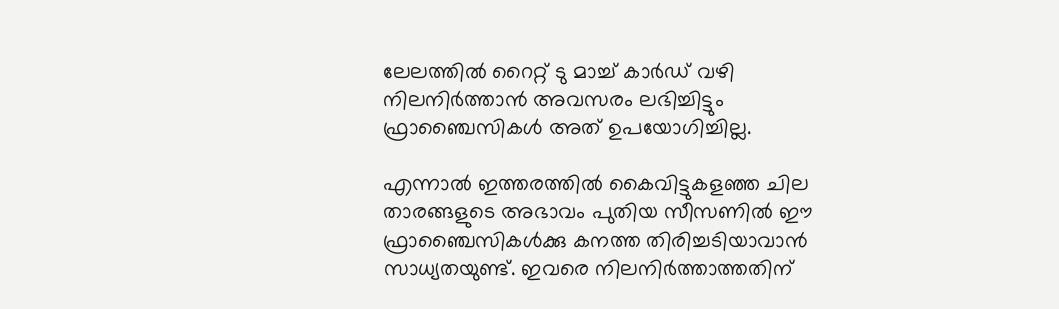ലേലത്തില്‍ റൈറ്റ് ടു മാച്ച് കാര്‍ഡ് വഴി നിലനിര്‍ത്താന്‍ അവസരം ലഭിച്ചിട്ടും ഫ്രാഞ്ചൈസികള്‍ അത് ഉപയോഗിച്ചില്ല.

എന്നാല്‍ ഇത്തരത്തില്‍ കൈവിട്ടുകളഞ്ഞ ചില താരങ്ങളുടെ അഭാവം പുതിയ സീസണില്‍ ഈ ഫ്രാഞ്ചൈസികള്‍ക്കു കനത്ത തിരിച്ചടിയാവാന്‍ സാധ്യതയുണ്ട്. ഇവരെ നിലനിര്‍ത്താത്തതിന്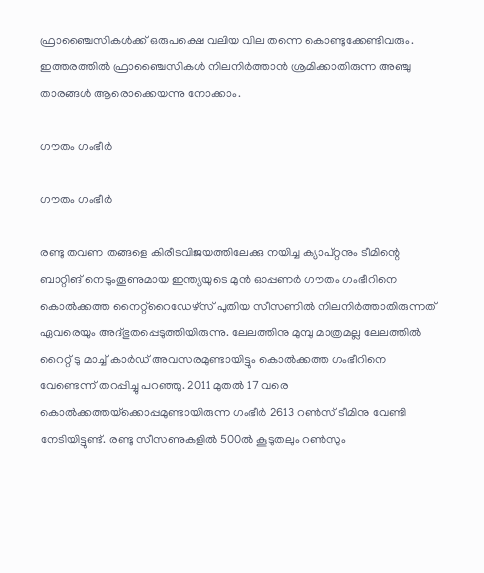ഫ്രാഞ്ചൈസികള്‍ക്ക് ഒരുപക്ഷെ വലിയ വില തന്നെ കൊണ്ടുക്കേണ്ടിവരും. ഇത്തരത്തില്‍ ഫ്രാഞ്ചൈസികള്‍ നിലനിര്‍ത്താന്‍ ശ്രമിക്കാതിരുന്ന അഞ്ചു താരങ്ങള്‍ ആരൊക്കെയന്നു നോക്കാം.

ഗൗതം ഗംഭീര്‍

ഗൗതം ഗംഭീര്‍

രണ്ടു തവണ തങ്ങളെ കിരീടവിജയത്തിലേക്കു നയിച്ച ക്യാപ്റ്റനും ടീമിന്റെ ബാറ്റിങ് നെടുംതൂണുമായ ഇന്ത്യയുടെ മുന്‍ ഓപ്പണര്‍ ഗൗതം ഗംഭീറിനെ കൊല്‍ക്കത്ത നൈറ്റ്‌റൈഡേഴ്‌സ് പുതിയ സീസണില്‍ നിലനിര്‍ത്താതിരുന്നത് ഏവരെയും അദ്ഭുതപ്പെടുത്തിയിരുന്നു. ലേലത്തിനു മുമ്പു മാത്രമല്ല ലേലത്തില്‍ റൈറ്റ് ടു മാച്ച് കാര്‍ഡ് അവസരമുണ്ടായിട്ടും കൊല്‍ക്കത്ത ഗംഭീറിനെ വേണ്ടെന്ന് തറപ്പിച്ചു പറഞ്ഞു. 2011 മുതല്‍ 17 വരെ കൊല്‍ക്കത്തയ്‌ക്കൊപ്പമുണ്ടായിരുന്ന ഗംഭീര്‍ 2613 റണ്‍സ് ടീമിനു വേണ്ടി നേടിയിട്ടുണ്ട്. രണ്ടു സീസണുകളില്‍ 500ല്‍ കൂടുതലും റണ്‍സും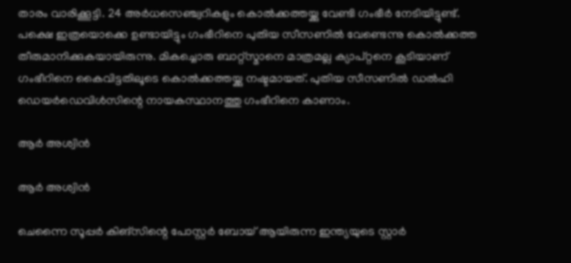താരം വാരിക്കൂട്ടി. 24 അര്‍ധസെഞ്ച്വറികളും കൊല്‍ക്കത്തയ്ക്കു വേണ്ടി ഗംഭീര്‍ നേടിയിട്ടുണ്ട്.
പക്ഷെ ഇത്രയൊക്കെ ഉണ്ടായിട്ടും ഗംഭീറിനെ പുതിയ സീസണില്‍ വേണ്ടെന്നു കൊല്‍ക്കത്ത തീരുമാനിക്കുകയായിരുന്നു. മികച്ചൊരു ബാറ്റ്‌സ്മാനെ മാത്രമല്ല ക്യാപ്റ്റനെ കൂടിയാണ് ഗംഭീറിനെ കൈവിട്ടതിലൂടെ കൊല്‍ക്കത്തയ്ക്കു നഷ്ടമായത്. പുതിയ സീസണില്‍ ഡല്‍ഹി ഡെയര്‍ഡെവിള്‍സിന്റെ നായകസ്ഥാനത്തു ഗംഭീറിനെ കാണാം.

ആര്‍ അശ്വിന്‍

ആര്‍ അശ്വിന്‍

ചെന്നൈ സൂപ്പര്‍ കിങ്‌സിന്റെ പോസ്റ്റര്‍ ബോയ് ആയിരുന്ന ഇന്ത്യയുടെ സ്റ്റാര്‍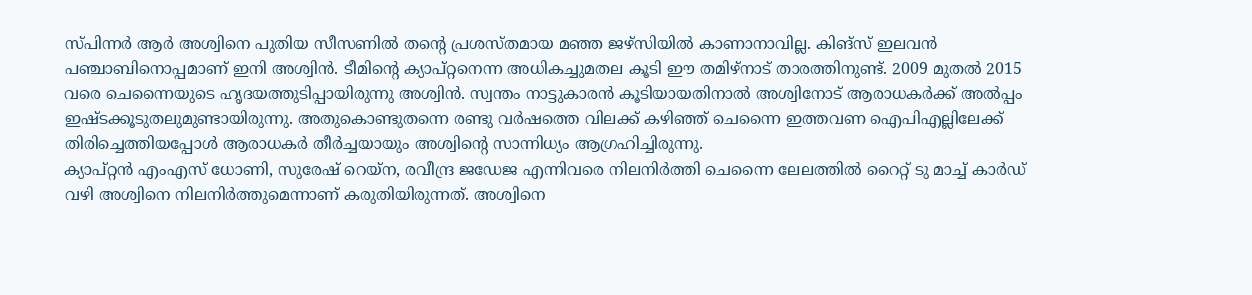സ്പിന്നര്‍ ആര്‍ അശ്വിനെ പുതിയ സീസണില്‍ തന്റെ പ്രശസ്തമായ മഞ്ഞ ജഴ്‌സിയില്‍ കാണാനാവില്ല. കിങ്‌സ് ഇലവന്‍ പഞ്ചാബിനൊപ്പമാണ് ഇനി അശ്വിന്‍. ടീമിന്റെ ക്യാപ്റ്റനെന്ന അധികച്ചുമതല കൂടി ഈ തമിഴ്‌നാട് താരത്തിനുണ്ട്. 2009 മുതല്‍ 2015 വരെ ചെന്നൈയുടെ ഹൃദയത്തുടിപ്പായിരുന്നു അശ്വിന്‍. സ്വന്തം നാട്ടുകാരന്‍ കൂടിയായതിനാല്‍ അശ്വിനോട് ആരാധകര്‍ക്ക് അല്‍പ്പം ഇഷ്ടക്കൂടുതലുമുണ്ടായിരുന്നു. അതുകൊണ്ടുതന്നെ രണ്ടു വര്‍ഷത്തെ വിലക്ക് കഴിഞ്ഞ് ചെന്നൈ ഇത്തവണ ഐപിഎല്ലിലേക്ക് തിരിച്ചെത്തിയപ്പോള്‍ ആരാധകര്‍ തീര്‍ച്ചയായും അശ്വിന്റെ സാന്നിധ്യം ആഗ്രഹിച്ചിരുന്നു.
ക്യാപ്റ്റന്‍ എംഎസ് ധോണി, സുരേഷ് റെയ്‌ന, രവീന്ദ്ര ജഡേജ എന്നിവരെ നിലനിര്‍ത്തി ചെന്നൈ ലേലത്തില്‍ റൈറ്റ് ടു മാച്ച് കാര്‍ഡ് വഴി അശ്വിനെ നിലനിര്‍ത്തുമെന്നാണ് കരുതിയിരുന്നത്. അശ്വിനെ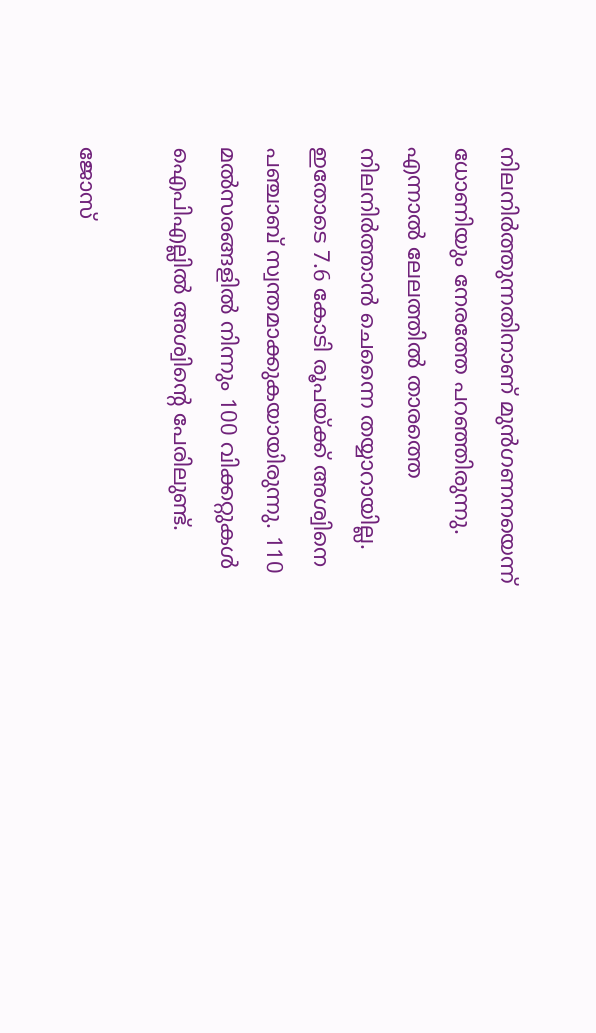നിലനിര്‍ത്തുന്നതിനാണ് മുന്‍ഗണനയെന്ന് ധോണിയും നേരത്തേ പറഞ്ഞിരുന്നു. എന്നാല്‍ ലേലത്തില്‍ താരത്തെ നിലനിര്‍ത്താന്‍ ചെന്നൈ തയ്യാറായില്ല. ഇതോടെ 7.6 കോടി രൂപയ്ക്ക് അശ്വിനെ പഞ്ചാബ് സ്വന്തമാക്കുകയായിരുന്നു. 110 മല്‍സരങ്ങളില്‍ നിന്നും 100 വിക്കറ്റുകള്‍ ഐപിഎല്ലില്‍ അശ്വിന്റെ പേരിലുണ്ട്.

ജോസ്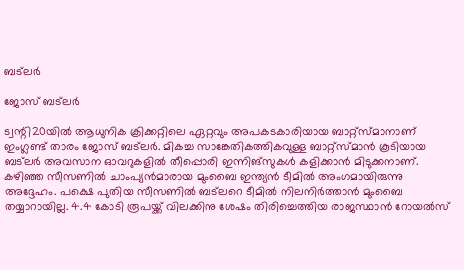ബട്‌ലര്‍

ജോസ് ബട്‌ലര്‍

ട്വന്റി20യില്‍ ആധുനിക ക്രിക്കറ്റിലെ ഏറ്റവും അപകടകാരിയായ ബാറ്റ്‌സ്മാനാണ് ഇംഗ്ലണ്ട് താരം ജോസ് ബട്‌ലര്‍. മികച്ച സാങ്കേതികത്തികവുള്ള ബാറ്റ്‌സ്മാന്‍ കൂടിയായ ബട്‌ലര്‍ അവസാന ഓവറുകളില്‍ തീപ്പൊരി ഇന്നിങ്‌സുകള്‍ കളിക്കാന്‍ മിടുക്കനാണ്. കഴിഞ്ഞ സീസണില്‍ ചാംപ്യന്‍മാരായ മുംബൈ ഇന്ത്യന്‍ ടീമില്‍ അംഗമായിരുന്നു അദ്ദേഹം. പക്ഷെ പുതിയ സീസണില്‍ ബട്‌ലറെ ടീമില്‍ നിലനിര്‍ത്താന്‍ മുംബൈ തയ്യാറായില്ല. 4.4 കോടി രൂപയ്ക്ക് വിലക്കിനു ശേഷം തിരിച്ചെത്തിയ രാജസ്ഥാന്‍ റോയല്‍സ്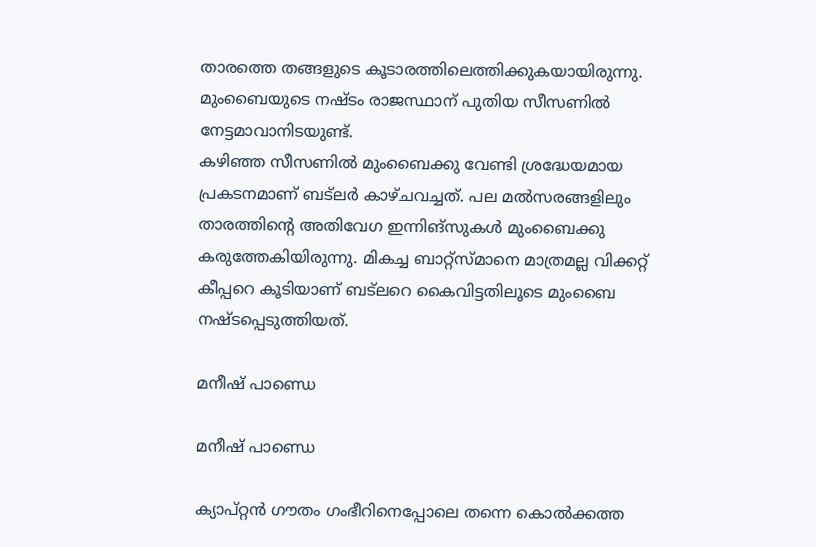താരത്തെ തങ്ങളുടെ കൂടാരത്തിലെത്തിക്കുകയായിരുന്നു. മുംബൈയുടെ നഷ്ടം രാജസ്ഥാന് പുതിയ സീസണില്‍ നേട്ടമാവാനിടയുണ്ട്.
കഴിഞ്ഞ സീസണില്‍ മുംബൈക്കു വേണ്ടി ശ്രദ്ധേയമായ പ്രകടനമാണ് ബട്‌ലര്‍ കാഴ്ചവച്ചത്. പല മല്‍സരങ്ങളിലും താരത്തിന്റെ അതിവേഗ ഇന്നിങ്‌സുകള്‍ മുംബൈക്കു കരുത്തേകിയിരുന്നു. മികച്ച ബാറ്റ്‌സ്മാനെ മാത്രമല്ല വിക്കറ്റ് കീപ്പറെ കൂടിയാണ് ബട്‌ലറെ കൈവിട്ടതിലൂടെ മുംബൈ നഷ്ടപ്പെടുത്തിയത്.

മനീഷ് പാണ്ഡെ

മനീഷ് പാണ്ഡെ

ക്യാപ്റ്റന്‍ ഗൗതം ഗംഭീറിനെപ്പോലെ തന്നെ കൊല്‍ക്കത്ത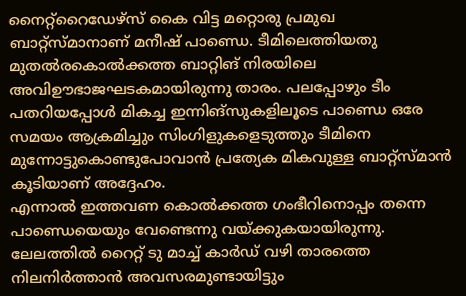നൈറ്റ്‌റൈഡേഴ്‌സ് കൈ വിട്ട മറ്റൊരു പ്രമുഖ ബാറ്റ്‌സ്മാനാണ് മനീഷ് പാണ്ഡെ. ടീമിലെത്തിയതു മുതല്‍രകൊല്‍ക്കത്ത ബാറ്റിങ് നിരയിലെ അവിഊഭാജഘടകമായിരുന്നു താരം. പലപ്പോഴും ടീം പതറിയപ്പോള്‍ മികച്ച ഇന്നിങ്‌സുകളിലൂടെ പാണ്ഡെ ഒരേ സമയം ആക്രമിച്ചും സിംഗിളുകളെടുത്തും ടീമിനെ മുന്നോട്ടുകൊണ്ടുപോവാന്‍ പ്രത്യേക മികവുള്ള ബാറ്റ്‌സ്മാന്‍ കൂടിയാണ് അദ്ദേഹം.
എന്നാല്‍ ഇത്തവണ കൊല്‍ക്കത്ത ഗംഭീറിനൊപ്പം തന്നെ പാണ്ഡെയെയും വേണ്ടെന്നു വയ്ക്കുകയായിരുന്നു. ലേലത്തില്‍ റൈറ്റ് ടു മാച്ച് കാര്‍ഡ് വഴി താരത്തെ നിലനിര്‍ത്താന്‍ അവസരമുണ്ടായിട്ടും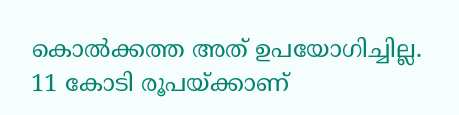കൊല്‍ക്കത്ത അത് ഉപയോഗിച്ചില്ല. 11 കോടി രൂപയ്ക്കാണ്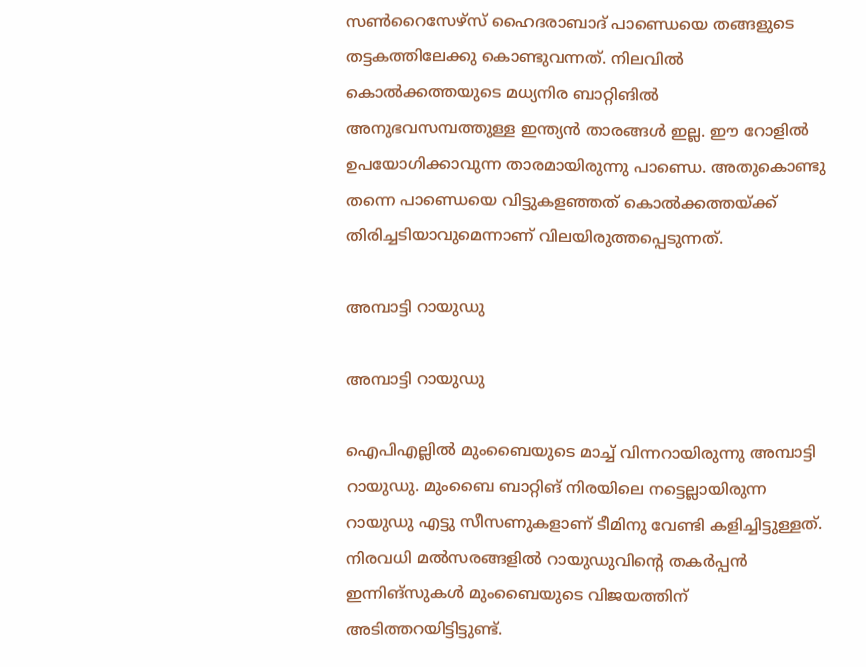സണ്‍റൈസേഴ്‌സ് ഹൈദരാബാദ് പാണ്ഡെയെ തങ്ങളുടെ തട്ടകത്തിലേക്കു കൊണ്ടുവന്നത്. നിലവില്‍ കൊല്‍ക്കത്തയുടെ മധ്യനിര ബാറ്റിങില്‍ അനുഭവസമ്പത്തുള്ള ഇന്ത്യന്‍ താരങ്ങള്‍ ഇല്ല. ഈ റോളില്‍ ഉപയോഗിക്കാവുന്ന താരമായിരുന്നു പാണ്ഡെ. അതുകൊണ്ടു തന്നെ പാണ്ഡെയെ വിട്ടുകളഞ്ഞത് കൊല്‍ക്കത്തയ്ക്ക് തിരിച്ചടിയാവുമെന്നാണ് വിലയിരുത്തപ്പെടുന്നത്.

അമ്പാട്ടി റായുഡു

അമ്പാട്ടി റായുഡു

ഐപിഎല്ലില്‍ മുംബൈയുടെ മാച്ച് വിന്നറായിരുന്നു അമ്പാട്ടി റായുഡു. മുംബൈ ബാറ്റിങ് നിരയിലെ നട്ടെല്ലായിരുന്ന റായുഡു എട്ടു സീസണുകളാണ് ടീമിനു വേണ്ടി കളിച്ചിട്ടുള്ളത്. നിരവധി മല്‍സരങ്ങളില്‍ റായുഡുവിന്റെ തകര്‍പ്പന്‍ ഇന്നിങ്‌സുകള്‍ മുംബൈയുടെ വിജയത്തിന് അടിത്തറയിട്ടിട്ടുണ്ട്.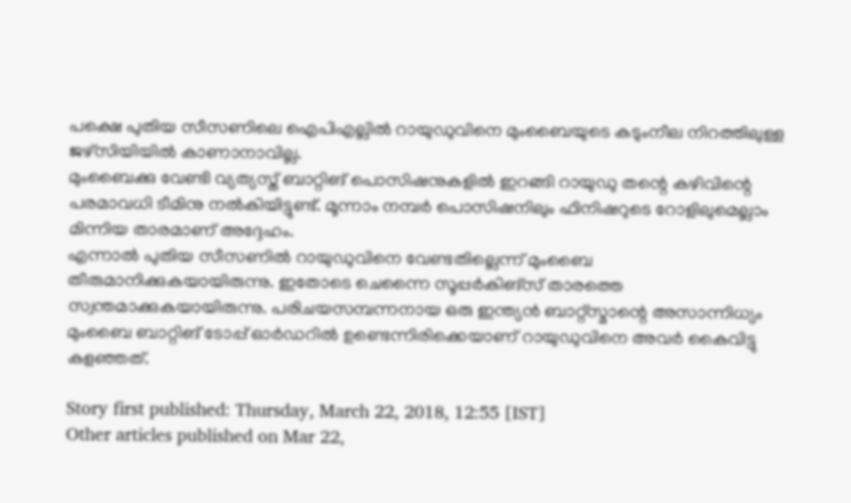പക്ഷെ പുതിയ സീസണിലെ ഐപിഎല്ലില്‍ റായുഡുവിനെ മുംബൈയുടെ കടുംനീല നിറത്തിലുള്ള ജഴ്‌സിയിയില്‍ കാണാനാവില്ല.
മുംബൈക്കു വേണ്ടി വ്യത്യസ്ത് ബാറ്റിങ് പൊസിഷനുകളില്‍ ഇറങ്ങി റായുഡു തന്റെ കഴിവിന്റെ പരമാവധി ടീമിനു നല്‍കിയിട്ടുണ്ട്. മൂന്നാം നമ്പര്‍ പൊസിഷനിലും ഫിനിഷറുടെ റോളിലുമെല്ലാം മിന്നിയ താരമാണ് അദ്ദേഹം.
എന്നാല്‍ പുതിയ സീസണില്‍ റായുഡുവിനെ വേണ്ടതില്ലെന്ന് മുംബൈ തീരുമാനിക്കുകയായിരുന്നു. ഇതോടെ ചെന്നൈ സൂപ്പര്‍കിങ്‌സ് താരത്തെ സ്വന്തമാക്കുകയായിരുന്നു. പരിചയസമ്പന്നനായ ഒരു ഇന്ത്യന്‍ ബാറ്റ്‌സ്മാന്റെ അസാന്നിധ്യം മുംബൈ ബാറ്റിങ് ടോപ്പ് ഓര്‍ഡറില്‍ ഉണ്ടെന്നിരിക്കെയാണ് റായുഡുവിനെ അവര്‍ കൈവിട്ടു കളഞ്ഞത്.

Story first published: Thursday, March 22, 2018, 12:55 [IST]
Other articles published on Mar 22,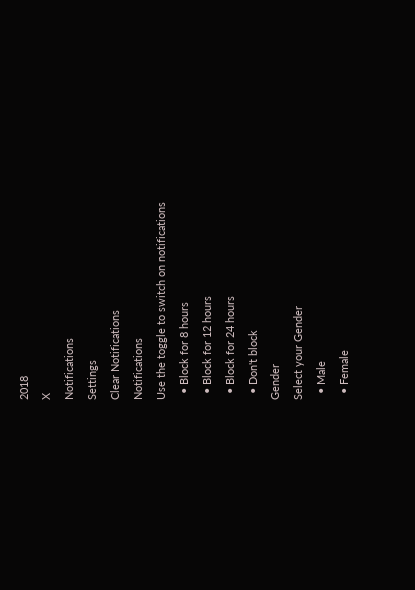2018
X
Notifications
Settings
Clear Notifications
Notifications
Use the toggle to switch on notifications
  • Block for 8 hours
  • Block for 12 hours
  • Block for 24 hours
  • Don't block
Gender
Select your Gender
  • Male
  • Female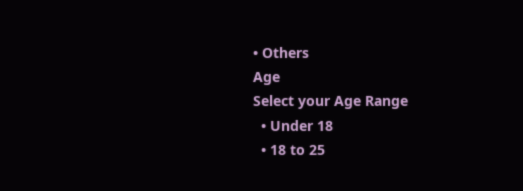• Others
Age
Select your Age Range
  • Under 18
  • 18 to 25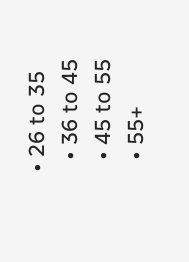• 26 to 35
  • 36 to 45
  • 45 to 55
  • 55+